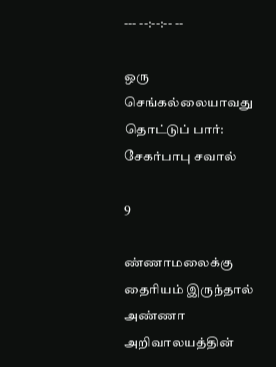--- --:--:-- --

ஒரு செங்கல்லையாவது தொட்டுப் பார்: சேகர்பாபு சவால்

9

ண்ணாமலைக்கு தைரியம் இருந்தால் அண்ணா அறிவாலயத்தின்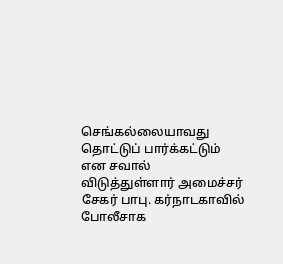செங்கல்லையாவது தொட்டுப் பார்க்கட்டும் என சவால் விடுத்துள்ளார் அமைச்சர் சேகர் பாபு. கர்நாடகாவில் போலீசாக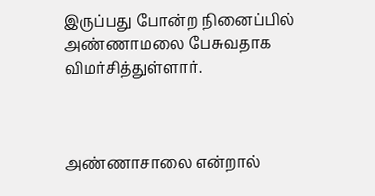இருப்பது போன்ற நினைப்பில் அண்ணாமலை பேசுவதாக விமர்சித்துள்ளார்.



அண்ணாசாலை என்றால்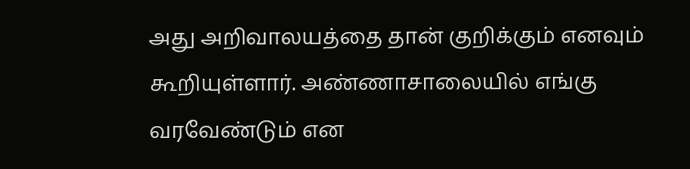அது அறிவாலயத்தை தான் குறிக்கும் எனவும் கூறியுள்ளார். அண்ணாசாலையில் எங்கு வரவேண்டும் என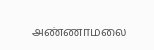அண்ணாமலை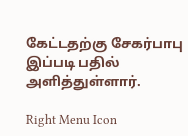கேட்டதற்கு சேகர்பாபு இப்படி பதில் அளித்துள்ளார்.

Right Menu Icon